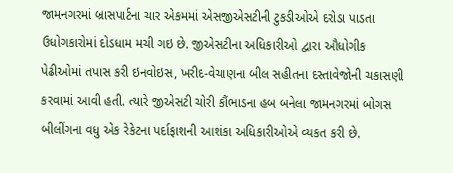જામનગરમાં બ્રાસપાર્ટના ચાર એકમમાં એસજીએસટીની ટુકડીઓએ દરોડા પાડતા ઉધોગકારોમાં દોડધામ મચી ગઇ છે. જીએસટીના અધિકારીઓ દ્વારા ઔધોગીક પેઢીઓમાં તપાસ કરી ઇનવોઇસ, ખરીદ-વેચાણના બીલ સહીતના દસ્તાવેજોની ચકાસણી કરવામાં આવી હતી. ત્યારે જીએસટી ચોરી કૌંભાડના હબ બનેલા જામનગરમાં બોગસ બીલીંગના વધુ એક રેકેટના પર્દાફાશની આશંકા અધિકારીઓએ વ્યકત કરી છે.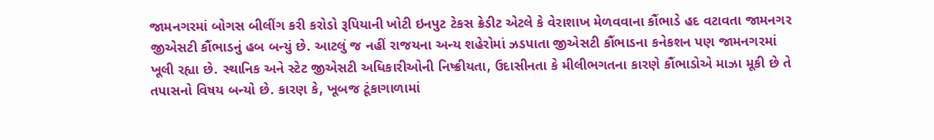જામનગરમાં બોગસ બીલીંગ કરી કરોડો રૂપિયાની ખોટી ઇનપુટ ટેકસ ક્રેડીટ એટલે કે વેરાશાખ મેળવવાના કૌંભાડે હદ વટાવતા જામનગર જીએસટી કૌંભાડનું હબ બન્યું છે. આટલું જ નહીં રાજયના અન્ય શહેરોમાં ઝડપાતા જીએસટી કૌંભાડના કનેકશન પણ જામનગરમાં ખૂલી રહ્યા છે. સ્થાનિક અને સ્ટેટ જીએસટી અધિકારીઓની નિષ્ક્રીયતા, ઉદાસીનતા કે મીલીભગતના કારણે કૌંભાડોએ માઝા મૂકી છે તે તપાસનો વિષય બન્યો છે. કારણ કે, ખૂબજ ટૂંકાગાળામાં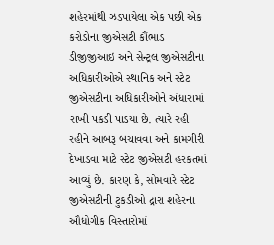શહેરમાંથી ઝડપાયેલા એક પછી એક કરોડોના જીએસટી કૌંભાડ ડીજીજીઆઇ અને સેન્ટ્રલ જીએસટીના અધિકારીઓએ સ્થાનિક અને સ્ટેટ જીએસટીના અધિકારીઓને અંધારામાં રાખી પકડી પાડયા છે. ત્યારે રહી રહીને આબરૂ બચાવવા અને કામગીરી દેખાડવા માટે સ્ટેટ જીએસટી હરકતમાં આવ્યું છે. કારણ કે, સોમવારે સ્ટેટ જીએસટીની ટુકડીઓ દ્રારા શહેરના ઔધોગીક વિસ્તારોમાં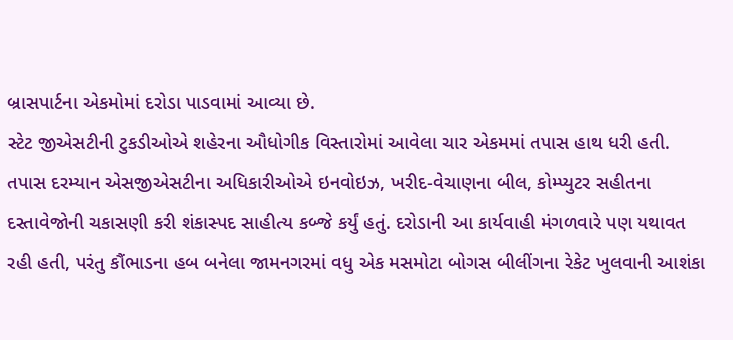બ્રાસપાર્ટના એકમોમાં દરોડા પાડવામાં આવ્યા છે.
સ્ટેટ જીએસટીની ટુકડીઓએ શહેરના ઔધોગીક વિસ્તારોમાં આવેલા ચાર એકમમાં તપાસ હાથ ધરી હતી. તપાસ દરમ્યાન એસજીએસટીના અધિકારીઓએ ઇનવોઇઝ, ખરીદ-વેચાણના બીલ, કોમ્પ્યુટર સહીતના દસ્તાવેજોની ચકાસણી કરી શંકાસ્પદ સાહીત્ય કબ્જે કર્યું હતું. દરોડાની આ કાર્યવાહી મંગળવારે પણ યથાવત રહી હતી, પરંતુ કૌંભાડના હબ બનેલા જામનગરમાં વધુ એક મસમોટા બોગસ બીલીંગના રેકેટ ખુલવાની આશંકા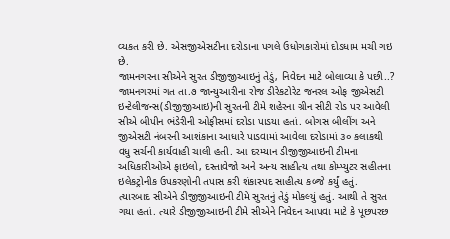વ્યકત કરી છે. એસજીએસટીના દરોડાના પગલે ઉધોગકારોમાં દોડધામ મચી ગઇ છે.
જામનગરના સીએને સુરત ડીજીજીઆઇનું તેડું, નિવેદન માટે બોલાવ્યા કે પછી..?
જામનગરમાં ગત તા.૭ જાન્યુઆરીના રોજ ડીરેકટોરેટ જનરલ ઓફ જીએસટી ઇન્ટેલીજન્સ(ડીજીજીઆઇ)ની સુરતની ટીમે શહેરના ગ્રીન સીટી રોડ પર આવેલી સીએ બીપીન ભંડેરીની ઓફીસમાં દરોડા પાડયા હતાં. બોગસ બીલીંગ અને જીએસટી નંબરની આશંકાના આધારે પાડવામાં આવેલા દરોડામાં ૩૦ કલાકથી વધુ સર્ચની કાર્યવાહી ચાલી હતી. આ દરમ્યાન ડીજીજીઆઇની ટીમના અધિકારીઓએ ફાઇલો, દસ્તાવેજો અને અન્ય સાહીત્ય તથા કોમ્પ્યુટર સહીતના ઇલેકટ્રોનીક ઉપકરણોની તપાસ કરી શંકાસ્પદ સાહીત્ય કબ્જે કર્યું હતું.
ત્યારબાદ સીએને ડીજીજીઆઇની ટીમે સુરતનું તેડું મોકલ્યું હતું. આથી તે સુરત ગયા હતાં. ત્યારે ડીજીજીઆઇની ટીમે સીએને નિવેદન આપવા માટે કે પૂછપરછ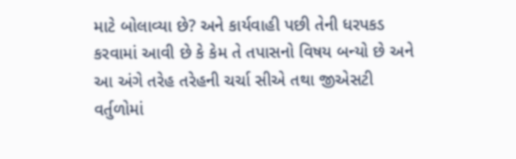માટે બોલાવ્યા છે? અને કાર્યવાહી પછી તેની ધરપકડ કરવામાં આવી છે કે કેમ તે તપાસનો વિષય બન્યો છે અને આ અંગે તરેહ તરેહની ચર્ચા સીએ તથા જીએસટી વર્તુળોમાં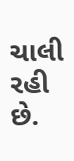ચાલી રહી છે.